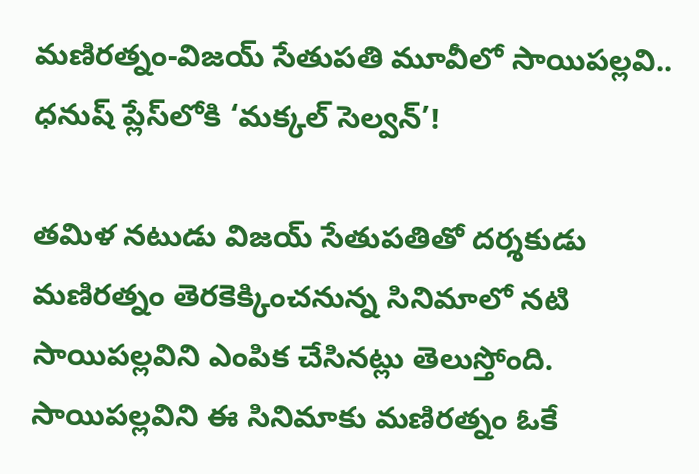మణిరత్నం-విజయ్ సేతుపతి మూవీలో సాయిపల్లవి.. ధనుష్ ప్లేస్‌లోకి ‘మక్కల్ సెల్వన్’!

త‌మిళ న‌టుడు విజయ్ సేతుప‌తితో ద‌ర్శ‌కుడు మ‌ణిర‌త్నం తెర‌కెక్కించ‌నున్న సినిమాలో న‌టి సాయిప‌ల్ల‌విని ఎంపిక చేసిన‌ట్లు తెలుస్తోంది. సాయిప‌ల్ల‌విని ఈ సినిమాకు మ‌ణిర‌త్నం ఓకే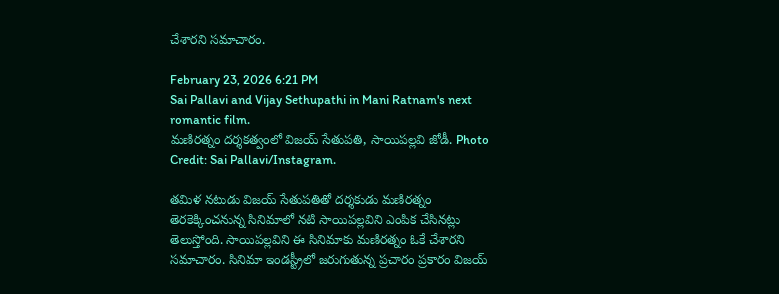చేశార‌ని స‌మాచారం.

February 23, 2026 6:21 PM
Sai Pallavi and Vijay Sethupathi in Mani Ratnam's next romantic film.
మణిరత్నం దర్శకత్వంలో విజయ్ సేతుపతి, సాయిపల్లవి జోడీ. Photo Credit: Sai Pallavi/Instagram.

త‌మిళ న‌టుడు విజయ్ సేతుప‌తితో ద‌ర్శ‌కుడు మ‌ణిర‌త్నం తెర‌కెక్కించ‌నున్న సినిమాలో న‌టి సాయిప‌ల్ల‌విని ఎంపిక చేసిన‌ట్లు తెలుస్తోంది. సాయిప‌ల్ల‌విని ఈ సినిమాకు మ‌ణిర‌త్నం ఓకే చేశార‌ని స‌మాచారం. సినిమా ఇండ‌స్ట్రీలో జ‌రుగుతున్న ప్ర‌చారం ప్ర‌కారం విజ‌య్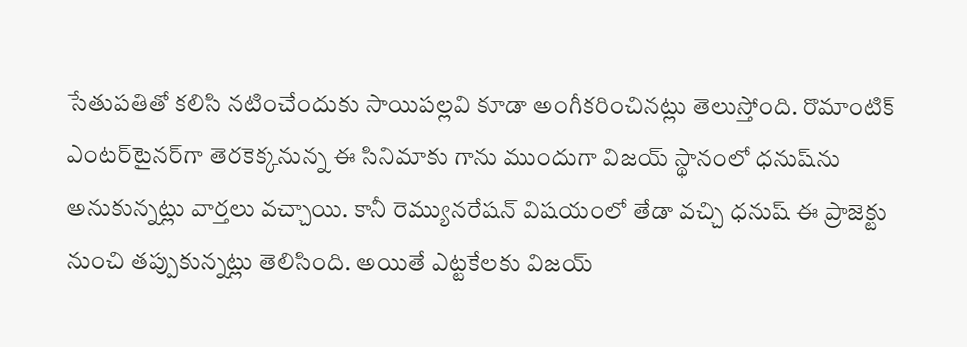సేతుప‌తితో క‌లిసి న‌టించేందుకు సాయిప‌ల్ల‌వి కూడా అంగీక‌రించిన‌ట్లు తెలుస్తోంది. రొమాంటిక్ ఎంట‌ర్‌టైన‌ర్‌గా తెర‌కెక్క‌నున్న ఈ సినిమాకు గాను ముందుగా విజయ్ స్థానంలో ధ‌నుష్‌ను అనుకున్న‌ట్లు వార్త‌లు వ‌చ్చాయి. కానీ రెమ్యున‌రేష‌న్ విష‌యంలో తేడా వ‌చ్చి ధ‌నుష్ ఈ ప్రాజెక్టు నుంచి త‌ప్పుకున్న‌ట్లు తెలిసింది. అయితే ఎట్ట‌కేల‌కు విజ‌య్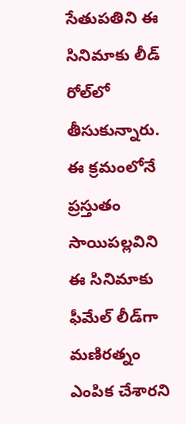సేతుప‌తిని ఈ సినిమాకు లీడ్ రోల్‌లో తీసుకున్నారు. ఈ క్ర‌మంలోనే ప్ర‌స్తుతం సాయిప‌ల్ల‌విని ఈ సినిమాకు ఫీమేల్ లీడ్‌గా మ‌ణిర‌త్నం ఎంపిక చేశార‌ని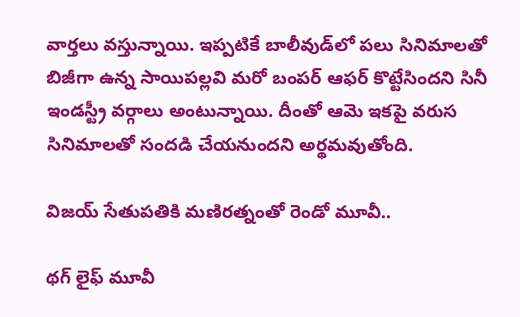వార్త‌లు వ‌స్తున్నాయి. ఇప్ప‌టికే బాలీవుడ్‌లో ప‌లు సినిమాల‌తో బిజీగా ఉన్న సాయిప‌ల్ల‌వి మ‌రో బంప‌ర్ ఆఫ‌ర్ కొట్టేసింద‌ని సినీ ఇండ‌స్ట్రీ వ‌ర్గాలు అంటున్నాయి. దీంతో ఆమె ఇక‌పై వ‌రుస సినిమాల‌తో సంద‌డి చేయ‌నుంద‌ని అర్థ‌మ‌వుతోంది.

విజ‌య్ సేతుప‌తికి మ‌ణిర‌త్నంతో రెండో మూవీ..

థ‌గ్ లైఫ్ మూవీ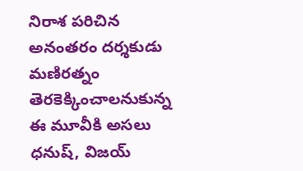నిరాశ ప‌రిచిన అనంత‌రం ద‌ర్శ‌కుడు మ‌ణిర‌త్నం తెర‌కెక్కించాల‌నుకున్న ఈ మూవీకి అస‌లు ధ‌నుష్, విజ‌య్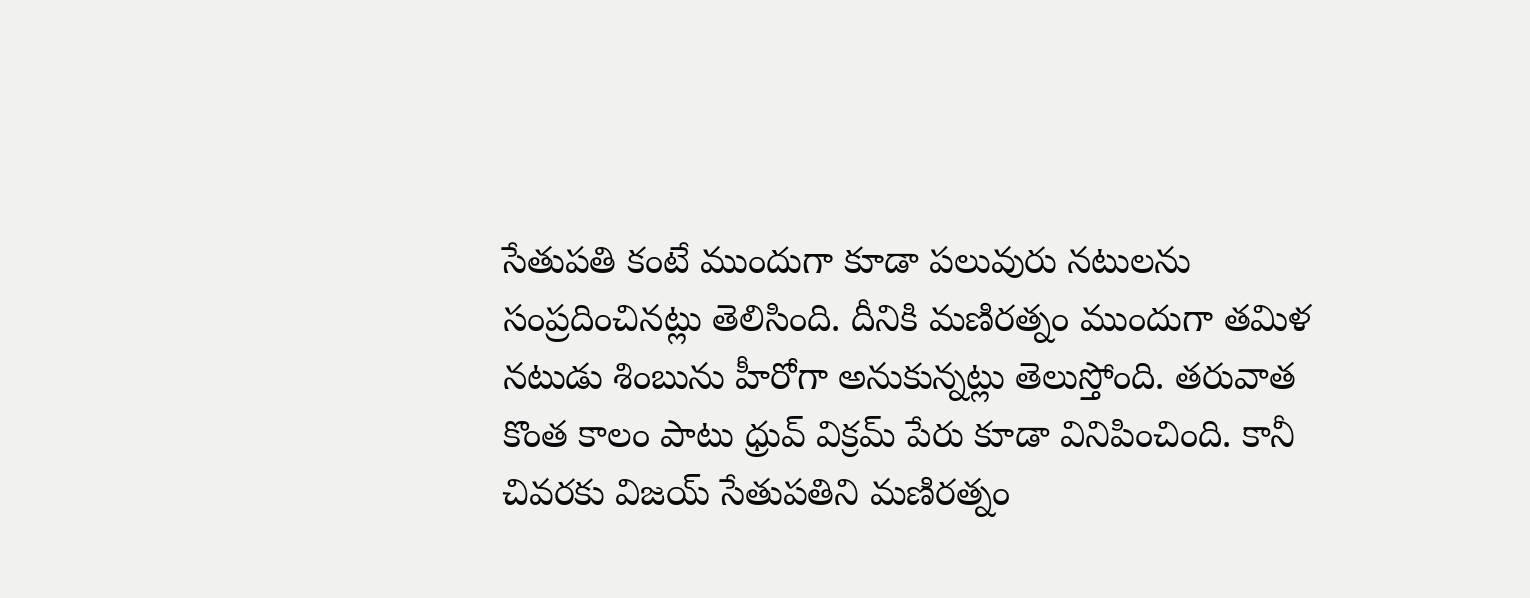సేతుప‌తి కంటే ముందుగా కూడా ప‌లువురు న‌టుల‌ను సంప్ర‌దించిన‌ట్లు తెలిసింది. దీనికి మ‌ణిర‌త్నం ముందుగా త‌మిళ నటుడు శింబును హీరోగా అనుకున్న‌ట్లు తెలుస్తోంది. త‌రువాత కొంత కాలం పాటు ధ్రువ్ విక్ర‌మ్ పేరు కూడా వినిపించింది. కానీ చివ‌ర‌కు విజ‌య్ సేతుప‌తిని మ‌ణిర‌త్నం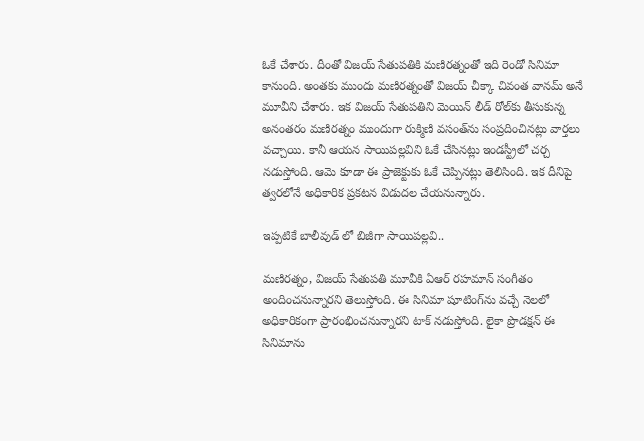ఓకే చేశారు. దీంతో విజ‌య్ సేతుప‌తికి మ‌ణిర‌త్నంతో ఇది రెండో సినిమా కానుంది. అంత‌కు ముందు మ‌ణిర‌త్నంతో విజ‌య్ చీక్కా చివంత వాన‌మ్ అనే మూవీని చేశారు. ఇక విజ‌య్ సేతుప‌తిని మెయిన్ లీడ్ రోల్‌కు తీసుకున్న అనంత‌రం మ‌ణిర‌త్నం ముందుగా రుక్మిణి వ‌సంత్‌ను సంప్ర‌దించిన‌ట్లు వార్త‌లు వ‌చ్చాయి. కానీ ఆయ‌న సాయిప‌ల్ల‌విని ఓకే చేసిన‌ట్లు ఇండ‌స్ట్రీలో చ‌ర్చ న‌డుస్తోంది. ఆమె కూడా ఈ ప్రాజెక్టుకు ఓకే చెప్పిన‌ట్లు తెలిసింది. ఇక దీనిపై త్వ‌ర‌లోనే అధికారిక ప్ర‌క‌ట‌న విడుద‌ల చేయ‌నున్నారు.

ఇప్ప‌టికే బాలీవుడ్ లో బిజీగా సాయిప‌ల్ల‌వి..

మ‌ణిర‌త్నం, విజ‌య్ సేతుప‌తి మూవీకి ఏఆర్ ర‌హ‌మాన్ సంగీతం అందించ‌నున్నార‌ని తెలుస్తోంది. ఈ సినిమా షూటింగ్‌ను వ‌చ్చే నెల‌లో అధికారికంగా ప్రారంభించ‌నున్నార‌ని టాక్ న‌డుస్తోంది. లైకా ప్రొడ‌క్ష‌న్ ఈ సినిమాను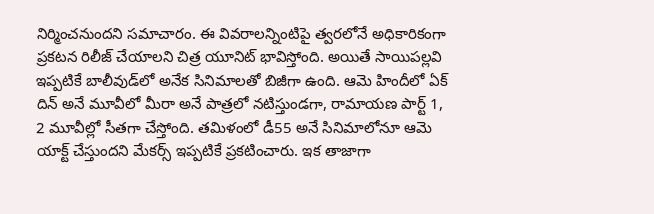నిర్మించ‌నుంద‌ని స‌మాచారం. ఈ వివ‌రాల‌న్నింటిపై త్వ‌ర‌లోనే అధికారికంగా ప్ర‌క‌ట‌న రిలీజ్ చేయాల‌ని చిత్ర యూనిట్ భావిస్తోంది. అయితే సాయిప‌ల్ల‌వి ఇప్ప‌టికే బాలీవుడ్‌లో అనేక సినిమాలతో బిజీగా ఉంది. ఆమె హిందీలో ఏక్ దిన్ అనే మూవీలో మీరా అనే పాత్ర‌లో న‌టిస్తుండ‌గా, రామాయ‌ణ పార్ట్ 1, 2 మూవీల్లో సీత‌గా చేస్తోంది. త‌మిళంలో డీ55 అనే సినిమాలోనూ ఆమె యాక్ట్ చేస్తుంద‌ని మేక‌ర్స్ ఇప్ప‌టికే ప్ర‌క‌టించారు. ఇక తాజాగా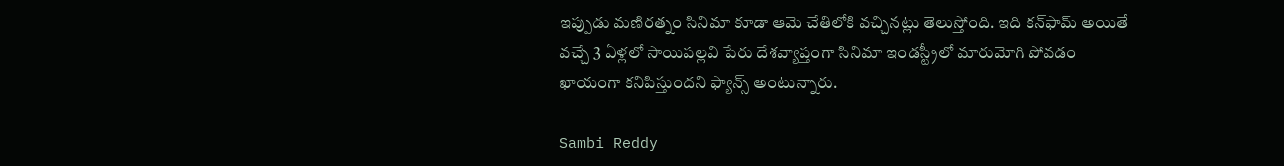ఇప్పుడు మ‌ణిర‌త్నం సినిమా కూడా ఆమె చేతిలోకి వ‌చ్చిన‌ట్లు తెలుస్తోంది. ఇది క‌న్‌ఫామ్ అయితే వ‌చ్చే 3 ఏళ్ల‌లో సాయిప‌ల్ల‌వి పేరు దేశ‌వ్యాప్తంగా సినిమా ఇండ‌స్ట్రీలో మారుమోగి పోవ‌డం ఖాయంగా క‌నిపిస్తుంద‌ని ఫ్యాన్స్ అంటున్నారు.

Sambi Reddy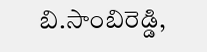బి.సాంబిరెడ్డి,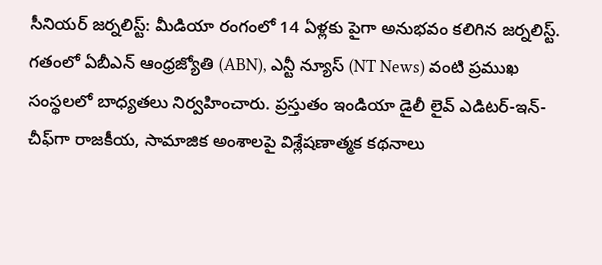సీనియర్ జర్నలిస్ట్: మీడియా రంగంలో 14 ఏళ్లకు పైగా అనుభవం కలిగిన జర్నలిస్ట్. గతంలో ఏబీఎన్ ఆంధ్ర‌జ్యోతి (ABN), ఎన్టీ న్యూస్ (NT News) వంటి ప్రముఖ సంస్థలలో బాధ్యతలు నిర్వహించారు. ప్రస్తుతం ఇండియా డైలీ లైవ్ ఎడిటర్-ఇన్-చీఫ్‌గా రాజకీయ, సామాజిక అంశాలపై విశ్లేషణాత్మక కథనాలు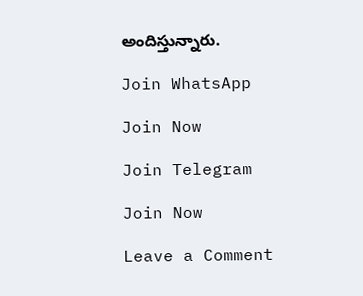అందిస్తున్నారు.

Join WhatsApp

Join Now

Join Telegram

Join Now

Leave a Comment